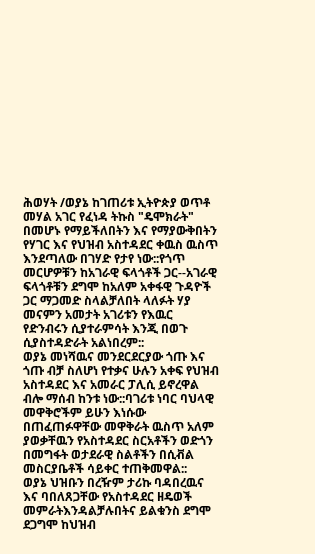ሕወሃት /ወያኔ ከገጠሪቱ ኢትዮጵያ ወጥቶ መሃል አገር የፈነዳ ትኩስ "ዴሞክራት" በመሆኑ የማይችለበትን እና የማያውቅበትን የሃገር እና የህዝብ አስተዳደር ቀዉስ ዉስጥ እንደጣለው በገሃድ የታየ ነው::የጎጥ መርሆዎቹን ከአገራዊ ፍላጎቶች ጋር--አገራዊ ፍላጎቶቹን ደግሞ ከአለም አቀፋዊ ጉዳዮች ጋር ማጋመድ ስላልቻለበት ላለፉት ሃያ መናምን አመታት አገሪቱን የእዉር የድንብሩን ሲያተራምሳት እንጂ በወጉ ሲያስተዳድራት አልነበረም::
ወያኔ መነሻዉና መንደርደርያው ጎጡ እና ጎጡ ብቻ ስለሆነ የተቃና ሁሉን አቀፍ የህዝብ አስተዳደር እና አመራር ፓሊሲ ይኖረዋል ብሎ ማሰብ ከንቱ ነው::ባገሪቱ ነባር ባህላዊ መዋቅሮችም ይሁን እነሱው በጠፈጠፉዋቸው መዋቅራት ዉስጥ አለም ያወቃቸዉን የአስተዳደር ስርአቶችን ወድጎን በመግፋት ወታደራዊ ስልቶችን በሲቭል መስርያቤቶች ሳይቀር ተጠቅመዋል::
ወያኔ ህዝቡን በረዥም ታሪኩ ባዳበረዉና እና ባበለጸጋቸው የአስተዳደር ዘዴወች መምራትእንዳልቻሉበትና ይልቁንስ ደግሞ ደጋግሞ ከህዝብ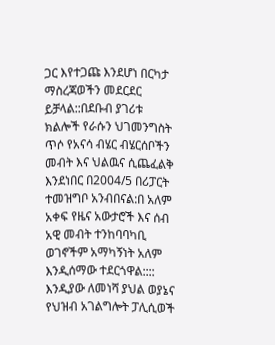ጋር እየተጋጩ እንደሆነ በርካታ ማስረጃወችን መደርደር ይቻላል::በደቡብ ያገሪቱ ክልሎች የራሱን ህገመንግስት ጥሶ የአናሳ ብሄር ብሄርሰቦችን መብት እና ህልዉና ሲጨፈልቅ እንደነበር በ2004/5 በሪፓርት ተመዝግቦ አንብበናል:በ አለም አቀፍ የዜና አውታሮች እና ሰብ አዊ መብት ተንከባባካቢ ወገኖችም አማካኝነት አለም እንዲሰማው ተደርጎዋል::::
እንዲያው ለመነሻ ያህል ወያኔና የህዝብ አገልግሎት ፓሊሲወች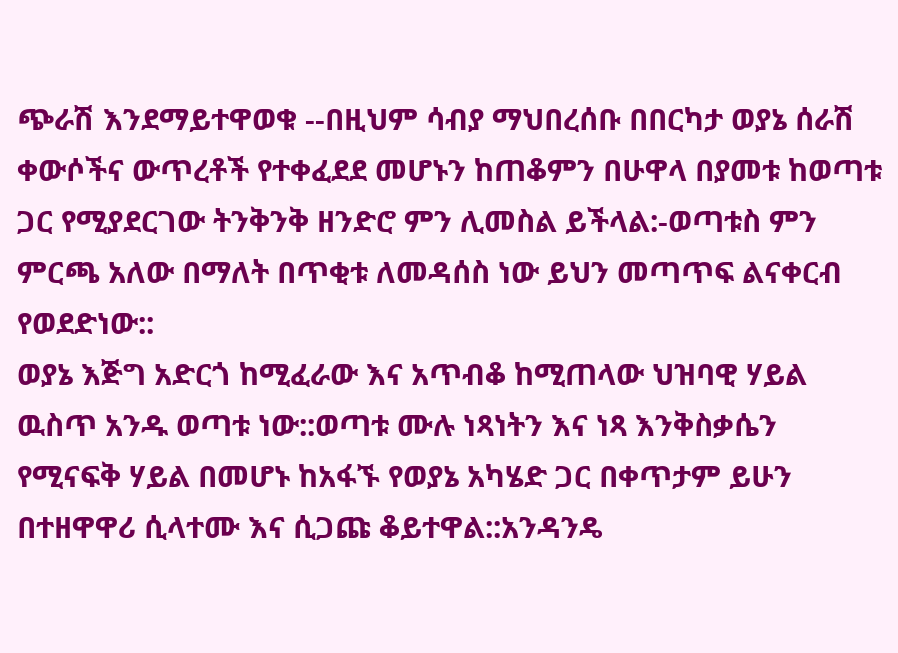ጭራሽ እንደማይተዋወቁ --በዚህም ሳብያ ማህበረሰቡ በበርካታ ወያኔ ሰራሽ ቀውሶችና ውጥረቶች የተቀፈደደ መሆኑን ከጠቆምን በሁዋላ በያመቱ ከወጣቱ ጋር የሚያደርገው ትንቅንቅ ዘንድሮ ምን ሊመስል ይችላል:-ወጣቱስ ምን ምርጫ አለው በማለት በጥቂቱ ለመዳሰስ ነው ይህን መጣጥፍ ልናቀርብ የወደድነው::
ወያኔ እጅግ አድርጎ ከሚፈራው እና አጥብቆ ከሚጠላው ህዝባዊ ሃይል ዉስጥ አንዱ ወጣቱ ነው::ወጣቱ ሙሉ ነጻነትን እና ነጻ እንቅስቃሴን የሚናፍቅ ሃይል በመሆኑ ከአፋኙ የወያኔ አካሄድ ጋር በቀጥታም ይሁን በተዘዋዋሪ ሲላተሙ እና ሲጋጩ ቆይተዋል::አንዳንዴ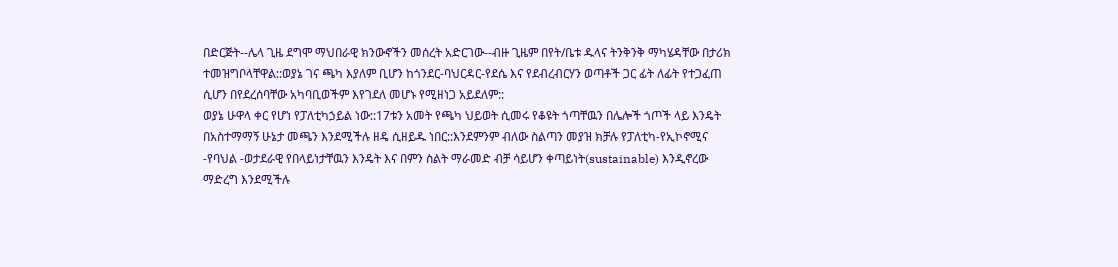በድርጅት--ሌላ ጊዜ ደግሞ ማህበራዊ ክንውኖችን መሰረት አድርገው--ብዙ ጊዜም በየት/ቤቱ ዱላና ትንቅንቅ ማካሄዳቸው በታሪክ ተመዝግቦላቸዋል::ወያኔ ገና ጫካ እያለም ቢሆን ከጎንደር-ባህርዳር-የደሴ እና የደብረብርሃን ወጣቶች ጋር ፊት ለፊት የተጋፈጠ ሲሆን በየደረሰባቸው አካባቢወችም እየገደለ መሆኑ የሚዘነጋ አይደለም::
ወያኔ ሁዋላ ቀር የሆነ የፓለቲካኃይል ነው::17ቱን አመት የጫካ ህይወት ሲመሩ የቆዩት ጎጣቸዉን በሌሎች ጎጦች ላይ እንዴት በአስተማማኝ ሁኔታ መጫን እንደሚችሉ ዘዴ ሲዘይዱ ነበር::እንደምንም ብለው ስልጣን መያዝ ክቻሉ የፓለቲካ-የኢኮኖሚና -የባህል -ወታደራዊ የበላይነታቸዉን እንዴት እና በምን ስልት ማራመድ ብቻ ሳይሆን ቀጣይነት(sustainable) እንዲኖረው ማድረግ እንደሚችሉ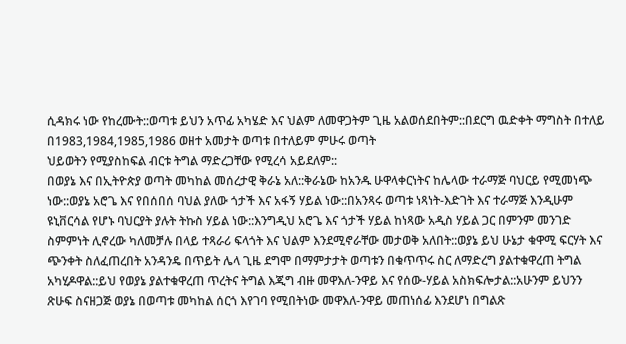ሲዳክሩ ነው የከረሙት::ወጣቱ ይህን አጥፊ አካሄድ እና ህልም ለመዋጋትም ጊዜ አልወሰደበትም::በደርግ ዉድቀት ማግስት በተለይ በ1983,1984,1985,1986 ወዘተ አመታት ወጣቱ በተለይም ምሁሩ ወጣት
ህይወትን የሚያስከፍል ብርቱ ትግል ማድረጋቸው የሚረሳ አይደለም::
በወያኔ እና በኢትዮጵያ ወጣት መካከል መሰረታዊ ቅራኔ አለ::ቅራኔው ከአንዱ ሁዋላቀርነትና ከሌላው ተራማጅ ባህርይ የሚመነጭ ነው::ወያኔ አሮጌ እና የበሰበሰ ባህል ያለው ጎታች እና አፋኝ ሃይል ነው::በአንጻሩ ወጣቱ ነጻነት-እድገት እና ተራማጅ እንዲሁም ዩኒቨርሳል የሆኑ ባህርያት ያሉት ትኩስ ሃይል ነው::እንግዲህ አሮጌ እና ጎታች ሃይል ከነጻው አዲስ ሃይል ጋር በምንም መንገድ ስምምነት ሊኖረው ካለመቻሉ በላይ ተጻራሪ ፍላጎት እና ህልም እንደሚኖራቸው መታወቅ አለበት::ወያኔ ይህ ሁኔታ ቁዋሚ ፍርሃት እና ጭንቀት ስለፈጠረበት አንዳንዴ በጥይት ሌላ ጊዜ ደግሞ በማምታታት ወጣቱን በቁጥጥሩ ስር ለማድረግ ያልተቁዋረጠ ትግል አካሂዶዋል::ይህ የወያኔ ያልተቁዋረጠ ጥረትና ትግል እጂግ ብዙ መዋእለ-ንዋይ እና የሰው-ሃይል አስክፍሎታል::አሁንም ይህንን ጽሁፍ ስናዘጋጅ ወያኔ በወጣቱ መካከል ሰርጎ እየገባ የሚበትነው መዋእለ-ንዋይ መጠነሰፊ እንደሆነ በግልጽ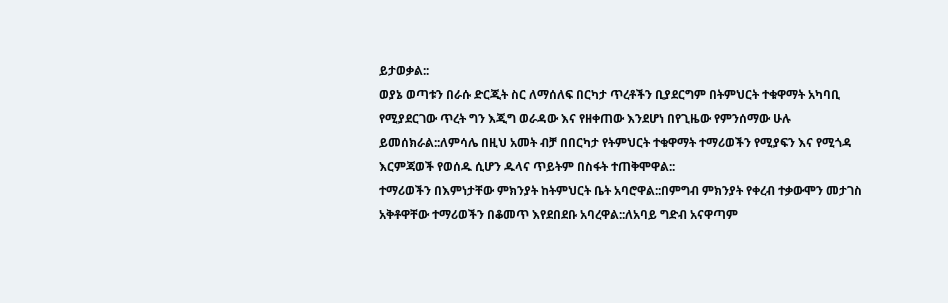ይታወቃል::
ወያኔ ወጣቱን በራሱ ድርጂት ስር ለማሰለፍ በርካታ ጥረቶችን ቢያደርግም በትምህርት ተቁዋማት አካባቢ የሚያደርገው ጥረት ግን እጂግ ወራዳው እና የዘቀጠው እንደሆነ በየጊዜው የምንሰማው ሁሉ ይመሰክራል::ለምሳሌ በዚህ አመት ብቻ በበርካታ የትምህርት ተቁዋማት ተማሪወችን የሚያፍን እና የሚጎዳ እርምጃወች የወሰዱ ሲሆን ዱላና ጥይትም በስፋት ተጠቅሞዋል::
ተማሪወችን በእምነታቸው ምክንያት ከትምህርት ቤት አባሮዋል::በምግብ ምክንያት የቀረብ ተቃውሞን መታገስ አቅቶዋቸው ተማሪወችን በቆመጥ እየደበደቡ አባረዋል::ለአባይ ግድብ አናዋጣም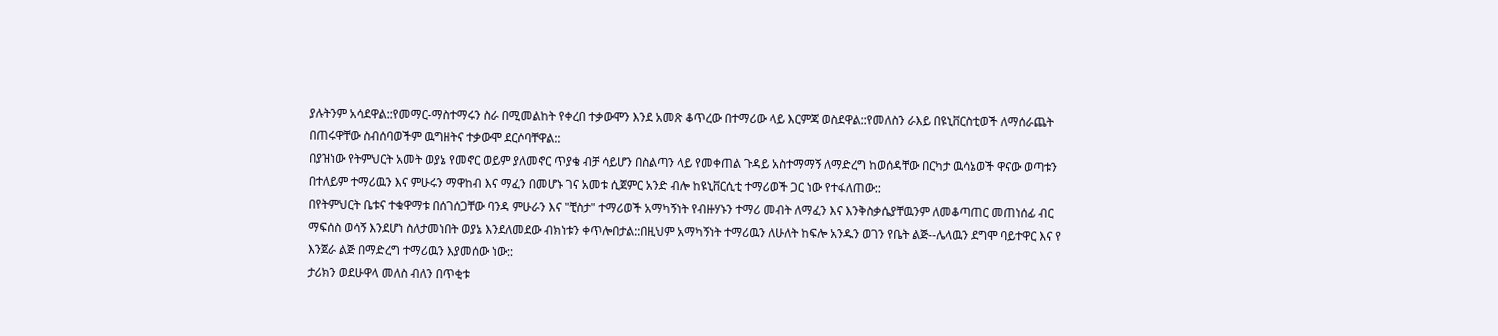ያሉትንም አሳደዋል::የመማር-ማስተማሩን ስራ በሚመልከት የቀረበ ተቃውሞን እንደ አመጽ ቆጥረው በተማሪው ላይ እርምጃ ወስደዋል::የመለስን ራእይ በዩኒቨርስቲወች ለማሰራጨት በጠሩዋቸው ስብሰባወችም ዉግዘትና ተቃውሞ ደርሶባቸዋል::
በያዝነው የትምህርት አመት ወያኔ የመኖር ወይም ያለመኖር ጥያቄ ብቻ ሳይሆን በስልጣን ላይ የመቀጠል ጉዳይ አስተማማኝ ለማድረግ ከወሰዳቸው በርካታ ዉሳኔወች ዋናው ወጣቱን በተለይም ተማሪዉን እና ምሁሩን ማዋከብ እና ማፈን በመሆኑ ገና አመቱ ሲጀምር አንድ ብሎ ከዩኒቨርሲቲ ተማሪወች ጋር ነው የተፋለጠው::
በየትምህርት ቤቱና ተቁዋማቱ በሰገሰጋቸው ባንዳ ምሁራን እና "ቺስታ" ተማሪወች አማካኝነት የብዙሃኑን ተማሪ መብት ለማፈን እና እንቅስቃሴያቸዉንም ለመቆጣጠር መጠነሰፊ ብር ማፍሰስ ወሳኝ እንደሆነ ስለታመነበት ወያኔ እንደለመደው ብክነቱን ቀጥሎበታል::በዚህም አማካኝነት ተማሪዉን ለሁለት ከፍሎ አንዱን ወገን የቤት ልጅ--ሌላዉን ደግሞ ባይተዋር እና የ እንጀራ ልጅ በማድረግ ተማሪዉን እያመሰው ነው::
ታሪክን ወደሁዋላ መለስ ብለን በጥቂቱ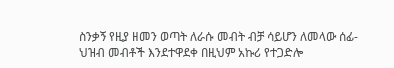ስንቃኝ የዚያ ዘመን ወጣት ለራሱ መብት ብቻ ሳይሆን ለመላው ሰፊ-ህዝብ መብቶች እንደተዋደቀ በዚህም አኩሪ የተጋድሎ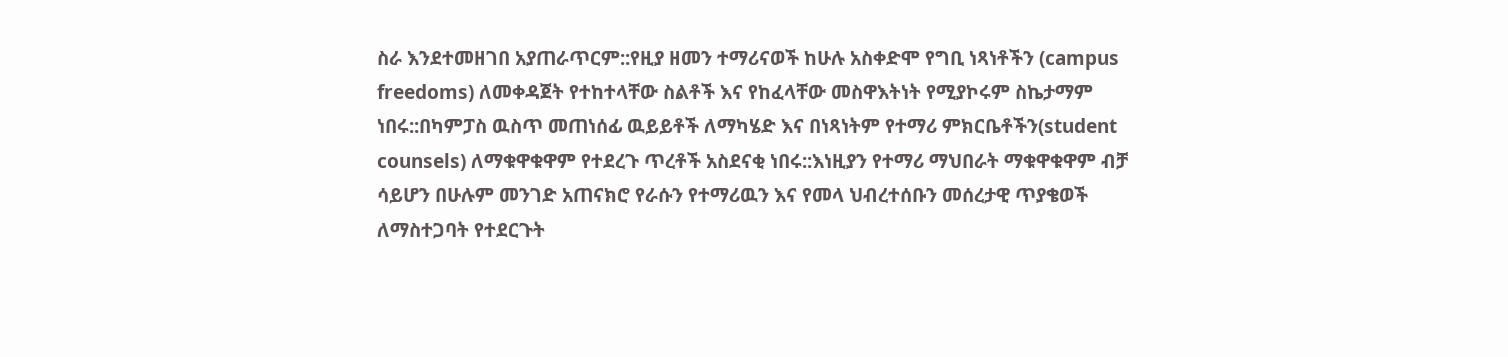ስራ እንደተመዘገበ አያጠራጥርም::የዚያ ዘመን ተማሪናወች ከሁሉ አስቀድሞ የግቢ ነጻነቶችን (campus freedoms) ለመቀዳጀት የተከተላቸው ስልቶች እና የከፈላቸው መስዋእትነት የሚያኮሩም ስኬታማም ነበሩ::በካምፓስ ዉስጥ መጠነሰፊ ዉይይቶች ለማካሄድ እና በነጻነትም የተማሪ ምክርቤቶችን(student counsels) ለማቁዋቁዋም የተደረጉ ጥረቶች አስደናቂ ነበሩ::እነዚያን የተማሪ ማህበራት ማቁዋቁዋም ብቻ ሳይሆን በሁሉም መንገድ አጠናክሮ የራሱን የተማሪዉን እና የመላ ህብረተሰቡን መሰረታዊ ጥያቄወች ለማስተጋባት የተደርጉት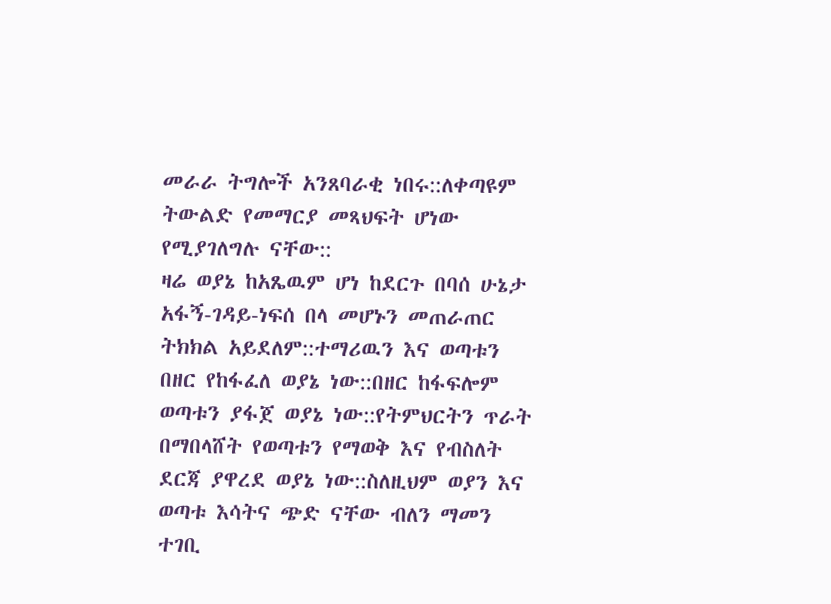መራራ ትግሎች አንጸባራቂ ነበሩ::ለቀጣዩም ትውልድ የመማርያ መጻህፍት ሆነው የሚያገለግሉ ናቸው::
ዛሬ ወያኔ ከአጼዉም ሆነ ከደርጉ በባሰ ሁኔታ አፋኝ-ገዳይ-ነፍሰ በላ መሆኑን መጠራጠር ትክክል አይደለም::ተማሪዉን እና ወጣቱን በዘር የከፋፈለ ወያኔ ነው::በዘር ከፋፍሎም ወጣቱን ያፋጀ ወያኔ ነው::የትምህርትን ጥራት በማበላሸት የወጣቱን የማወቅ እና የብስለት ደርጃ ያዋረደ ወያኔ ነው::ስለዚህም ወያን እና ወጣቱ እሳትና ጭድ ናቸው ብለን ማመን ተገቢ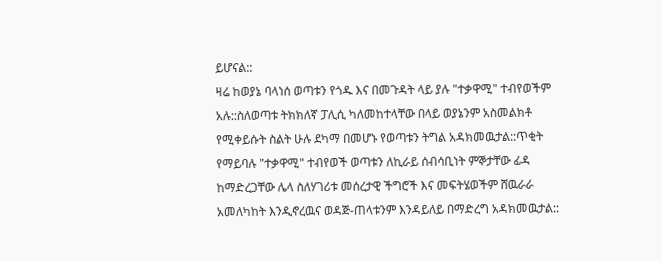ይሆናል::
ዛሬ ከወያኔ ባላነሰ ወጣቱን የጎዱ እና በመጉዳት ላይ ያሉ "ተቃዋሚ" ተብየወችም አሉ::ስለወጣቱ ትክክለኛ ፓሊሲ ካለመከተላቸው በላይ ወያኔንም አስመልክቶ የሚቀይሱት ስልት ሁሉ ደካማ በመሆኑ የወጣቱን ትግል አዳክመዉታል::ጥቂት የማይባሉ "ተቃዋሚ" ተብየወች ወጣቱን ለኪራይ ሰብሳቢነት ምኞታቸው ፊዳ ከማድረጋቸው ሌላ ስለሃገሪቱ መሰረታዊ ችግሮች እና መፍትሄወችም ሸዉራራ አመለካከት እንዲኖረዉና ወዳጅ-ጠላቱንም እንዳይለይ በማድረግ አዳክመዉታል::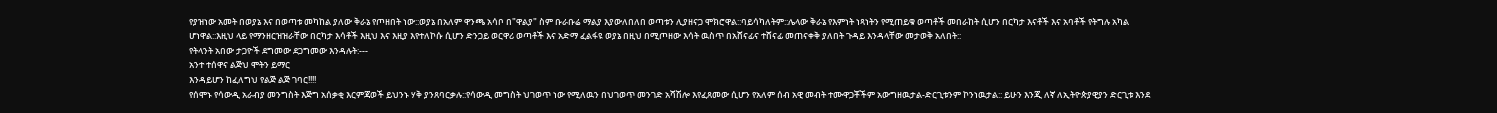የያዝነው አመት በወያኔ እና በወጣቱ መካከል ያለው ቅራኔ የጦዘበት ነው::ወያኔ በአለም ዋንጫ አሳቦ በ"ዋልያ" ስም ቡራቡሬ ማልያ እያውለበለበ ወጣቱን ሊያዘናጋ ሞክሮዋል::ባይሳካለትም::ሌላው ቅራኔ የእምነት ነጻነትን የሚጠይቁ ወጣቶች መበራከት ሲሆን በርካታ እናቶች እና አባቶች የትግሉ አካል ሆነዋል::እዚህ ላይ የማንዘርዝዝራቸው በርካታ እሳቶች እዚህ እና እዚያ እየተለኮሱ ሲሆን ድንጋይ ወርዋሪ ወጣቶች እና አድማ ፈልፋዩ ወያኔ በዚህ በሚጦዘው እሳት ዉስጥ በአሸናፊና ተሸናፊ መጠናቀቅ ያለበት ጉዳይ እንዳላቸው መታወቅ አለበት::
የትላንት አበው ታጋዮች ደግመው ደጋግመው እንዳሉት:---
አንተ ተሰዋና ልጅህ ሞትን ይማር
እንዳይሆን ከፈለግህ የልጅ ልጅ ገባር!!!!
የሰሞኑ የሳውዲ አራብያ መንግስት እጅግ አሰቃቂ እርምጃወች ይህንኑ ሃቅ ያንጸባርቃሉ::የሳውዲ መግስት ህገወጥ ነው የሚለዉን በህገወጥ መንገድ አሻሽሎ እየፈጸመው ሲሆን የአለም ሰብ አዊ መብት ተሙዋጋቾችም አውግዘዉታል-ድርጊቱንም ኮንነዉታል:: ይሁን እንጂ ለኛ ለኢትዮጵያዊያን ድርጊቱ እንደ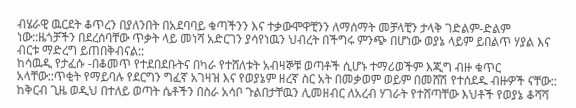ብሄራዊ ዉርደት ቆጥረን በያለንበት በአደባባይ ቁጣችንን እና ተቃውሞዋቺንን ለማሰማት መቻላቺን ታላቅ ገድልም-ድልም ነው::ዜጎቻችን በደረሰባቸው ጥቃት ላይ መነሻ አድርገን ያሳየነዉን ህብረት በችግሩ ምንጭ በሆነው ወያኔ ላይም ይበልጥ ሃያል እና ብርቱ ማድረግ ይጠበቅብናል::
ከሳዉዲ የታፈሱ -በቆመጥ የተደበደቡትና በካራ የተሸለቱት አብዛኞቹ ወጣቶች ሲሆኑ ተማሪወችም እጂግ ብዙ ቁጥር አላቸው::ጥቂት የማይባሉ የደርግን ግፈኛ አገዛዝ እና የወያኔም ዘረኛ ስር አት በመቃወም ወይም በመሸሽ የተሰደዱ ብዙዎች ናቸው:: ከቅርብ ጊዜ ወዲህ በተለይ ወጣት ሴቶችን በስራ አሳቦ ጉልበታቸዉን ሊመዘብር ለአረብ ሃገራት የተሸጣቸው እህቶች የወያኔ ቆሻሻ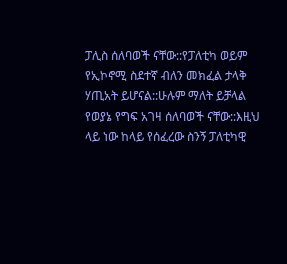ፓሊስ ሰለባወች ናቸው::የፓለቲካ ወይም የኢኮኖሚ ስደተኛ ብለን መክፈል ታላቅ ሃጢአት ይሆናል::ሁሉም ማለት ይቻላል የወያኔ የግፍ አገዛ ሰለባወች ናቸው::እዚህ ላይ ነው ከላይ የሰፈረው ስንኝ ፓለቲካዊ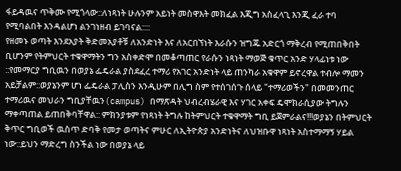ፋይዳዉና ጥቅሙ የሚጎላው::ለነጻነት ሁሉንም አይነት መስዋእት መክፈል እጂግ አስፈላጊ እንጂ ፈራ ተባ የሚባልበት እንዳልሆነ ልንገነዘብ ይገባናል::::
የዘመኑ ወጣት እንደአያት ቅድመአያቶቹ ለአንድነት እና ለአርበኘነት እራሱን ዝግጁ አድርጎ ማቅረብ የሚጠበቅበት ቢሆንም የትምህርት ተቁዋማትን ግን አስቀድሞ በመቆጣጠር የራሱን ነጻነት ማወጅ ቁጥር አንድ ሃላፊነቱ ነው ::የመማርያ ግቢዉን በወያኔ ፌዴራል ያስደፈረ ተማሪ የአገር አንድነት ላይ ጠንካራ አቁዋም ይኖረዋል ተብሎ ማመን አይቻልም::ወያኔንም ሆነ ፌዴራል ፓሊስን እንዲሁም በሊግ ስም የተሰገሰጉ ሰላይ "ተማሪወችን" በመመንጠር ተማሪዉና መህራን ግቢያቸዉን(campus) በማጽዳት ህብረብሄራዊ እና ሃገር አቀፍ ዴሞክራሲያው ትግሉን ማቀጣጠል ይጠበቅባቸዋል:: ምክንያቱም የነጻነት ትግሉ ከትምህርት ተቁዋማት ግቢ ይጀምራልና!!!ወያኔን በትምህርት ቅጥር ግቢወች ዉስጥ ድባቅ የመታ ወጣትና ምሁር ለኢትዮጵያ አንድነትና ለህዝቡዋ ነጻነት አስተማማኝ ሃይል ነው::ይህን ማድረግ ስንችል ነው በወያኔ ላይ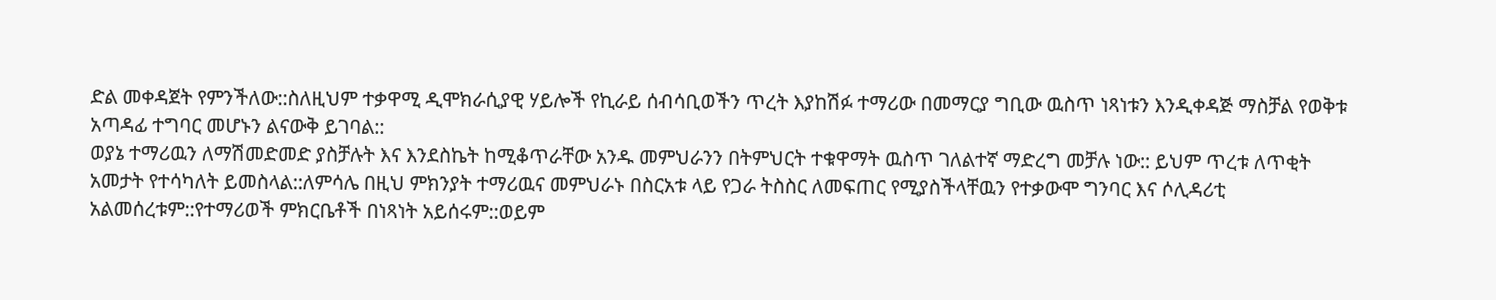ድል መቀዳጀት የምንችለው::ስለዚህም ተቃዋሚ ዲሞክራሲያዊ ሃይሎች የኪራይ ሰብሳቢወችን ጥረት እያከሽፉ ተማሪው በመማርያ ግቢው ዉስጥ ነጻነቱን እንዲቀዳጅ ማስቻል የወቅቱ አጣዳፊ ተግባር መሆኑን ልናውቅ ይገባል::
ወያኔ ተማሪዉን ለማሽመድመድ ያስቻሉት እና እንደስኬት ከሚቆጥራቸው አንዱ መምህራንን በትምህርት ተቁዋማት ዉስጥ ገለልተኛ ማድረግ መቻሉ ነው:: ይህም ጥረቱ ለጥቂት አመታት የተሳካለት ይመስላል::ለምሳሌ በዚህ ምክንያት ተማሪዉና መምህራኑ በስርአቱ ላይ የጋራ ትስስር ለመፍጠር የሚያስችላቸዉን የተቃውሞ ግንባር እና ሶሊዳሪቲ አልመሰረቱም::የተማሪወች ምክርቤቶች በነጻነት አይሰሩም::ወይም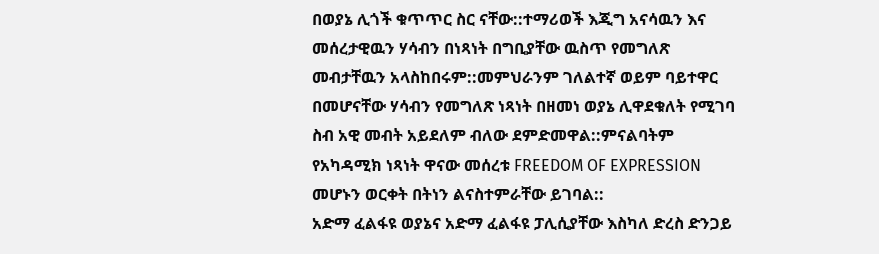በወያኔ ሊጎች ቁጥጥር ስር ናቸው::ተማሪወች እጂግ አናሳዉን እና መሰረታዊዉን ሃሳብን በነጻነት በግቢያቸው ዉስጥ የመግለጽ መብታቸዉን አላስከበሩም::መምህራንም ገለልተኛ ወይም ባይተዋር በመሆናቸው ሃሳብን የመግለጽ ነጻነት በዘመነ ወያኔ ሊዋደቁለት የሚገባ ስብ አዊ መብት አይደለም ብለው ደምድመዋል::ምናልባትም የአካዳሚክ ነጻነት ዋናው መሰረቱ FREEDOM OF EXPRESSION መሆኑን ወርቀት በትነን ልናስተምራቸው ይገባል::
አድማ ፈልፋዩ ወያኔና አድማ ፈልፋዩ ፓሊሲያቸው እስካለ ድረስ ድንጋይ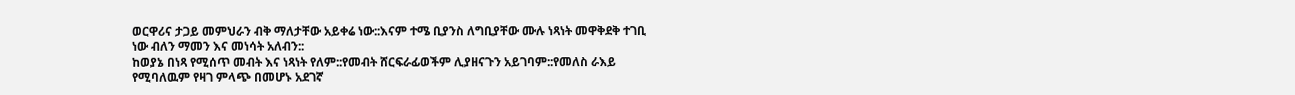ወርዋሪና ታጋይ መምህራን ብቅ ማለታቸው አይቀሬ ነው::እናም ተሜ ቢያንስ ለግቢያቸው ሙሉ ነጻነት መዋቅደቅ ተገቢ ነው ብለን ማመን እና መነሳት አለብን::
ከወያኔ በነጻ የሚሰጥ መብት እና ነጻነት የለም::የመብት ሸርፍራፊወችም ሊያዘናጉን አይገባም::የመለስ ራእይ የሚባለዉም የዛገ ምላጭ በመሆኑ አደገኛ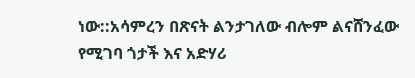ነው::አሳምረን በጽናት ልንታገለው ብሎም ልናሸንፈው የሚገባ ጎታች እና አድሃሪ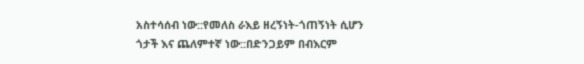አስተሳሰብ ነው::የመለስ ራእይ ዘረኝነት-ጎጠኝነት ሲሆን ጎታች እና ጨለምተኛ ነው::በድንጋይም በብእርም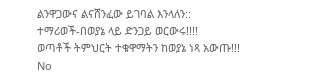ልንዋጋውና ልናሸንፈው ይገባል እንላለን::
ተማሪወች-በወያኔ ላይ ድንጋይ ወርውሩ!!!!
ወጣቶች ትምህርት ተቁዋማትን ከወያኔ ነጻ አውጡ!!!
No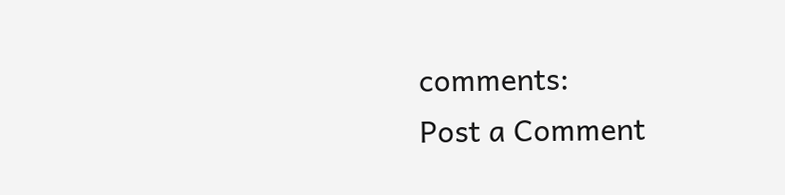comments:
Post a Comment